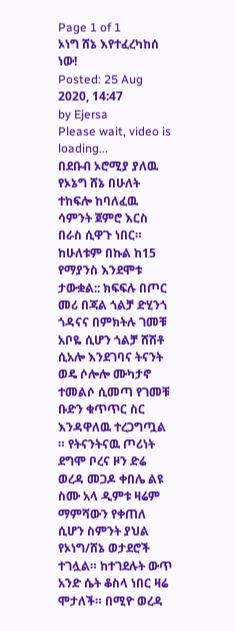Page 1 of 1
ኦነግ ሸኔ እየተፈረካከሰ ነው!
Posted: 25 Aug 2020, 14:47
by Ejersa
Please wait, video is loading...
በደቡብ ኦሮሚያ ያለዉ የኦኔግ ሸኔ በሁለት ተከፍሎ ከባለፈዉ ሳምንት ጀምሮ እርስ በራስ ሲዋጉ ነበር። ከሁለቱም በኩል ከ15 የማያንስ እንደሞቱ ታውቋል:: ክፍፍሉ በጦር መሪ በጃል ጎልቻ ድሂንጎ ጎዳናና በምክትሉ ገመቹ አቦዬ ሲሆን ጎልቻ ሸሽቶ ሲአሎ እንደገባና ትናንት ወዴ ሶሎሎ ሙካታኖ ተመልሶ ሲመጣ የገመቹ ቡድን ቁጥጥር ስር እንዳዋለዉ ተረጋግጧል ። የትናንትናዉ ጦሪነት ደግሞ ቦረና ዞን ድሬ ወረዳ መጋዶ ቀበሌ ልዩ ስሙ አላ ዲምቱ ዛሬም ማምሻውን የቀጠለ ሲሆን ስምንት ያህል የኦነግ/ሸኔ ወታደሮች ተገሏል። ከተገደሉት ውጥ አንድ ሴት ቆስላ ነበር ዛሬ ሞታለች። በሚዮ ወረዳ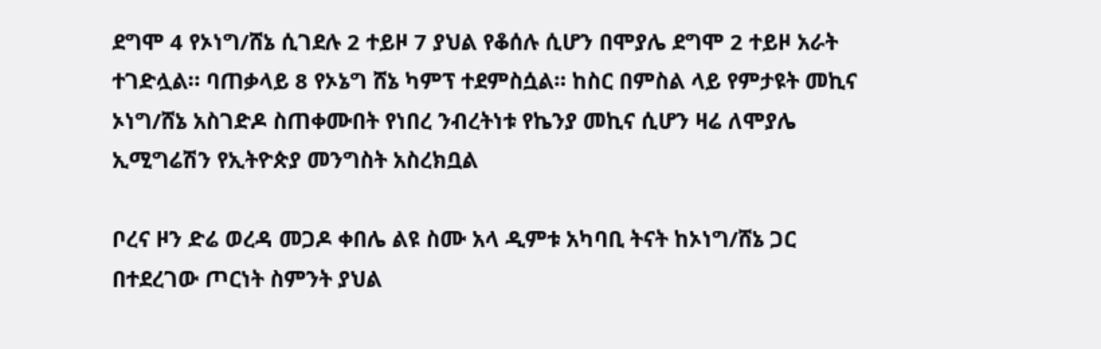ደግሞ 4 የኦነግ/ሸኔ ሲገደሉ 2 ተይዞ 7 ያህል የቆሰሉ ሲሆን በሞያሌ ደግሞ 2 ተይዞ አራት ተገድሏል። ባጠቃላይ 8 የኦኔግ ሸኔ ካምፕ ተደምስሷል። ከስር በምስል ላይ የምታዩት መኪና ኦነግ/ሸኔ አስገድዶ ስጠቀሙበት የነበረ ንብረትነቱ የኬንያ መኪና ሲሆን ዛሬ ለሞያሌ ኢሚግሬሽን የኢትዮጵያ መንግስት አስረክቧል

ቦረና ዞን ድሬ ወረዳ መጋዶ ቀበሌ ልዩ ስሙ አላ ዲምቱ አካባቢ ትናት ከኦነግ/ሸኔ ጋር በተደረገው ጦርነት ስምንት ያህል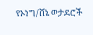የኦነግ/ሸኔ ወታደሮች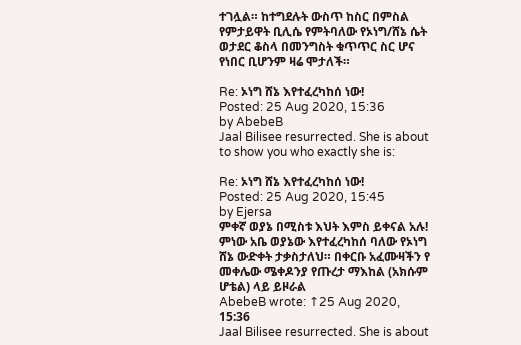ተገሏል። ከተግደሉት ውስጥ ከስር በምስል የምታይዋት ቢሊሴ የምትባለው የኦነግ/ሸኔ ሴት ወታደር ቆስላ በመንግስት ቁጥጥር ስር ሆና የነበር ቢሆንም ዛሬ ሞታለች።

Re: ኦነግ ሸኔ እየተፈረካከሰ ነው!
Posted: 25 Aug 2020, 15:36
by AbebeB
Jaal Bilisee resurrected. She is about to show you who exactly she is:

Re: ኦነግ ሸኔ እየተፈረካከሰ ነው!
Posted: 25 Aug 2020, 15:45
by Ejersa
ምቀኛ ወያኔ በሚስቱ እህት እምስ ይቀናል አሉ! ምነው አቤ ወያኔው እየተፈረካከሰ ባለው የኦነግ ሸኔ ውድቀት ታቃስታለህ። በቀርቡ አፈሙዛችን የ መቀሌው ሜቀዶንያ የጡረታ ማእከል (አክሱም ሆቴል) ላይ ይዞራል
AbebeB wrote: ↑25 Aug 2020, 15:36
Jaal Bilisee resurrected. She is about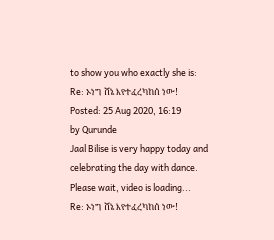to show you who exactly she is:
Re: ኦነግ ሸኔ እየተፈረካከሰ ነው!
Posted: 25 Aug 2020, 16:19
by Qurunde
Jaal Bilise is very happy today and celebrating the day with dance.
Please wait, video is loading...
Re: ኦነግ ሸኔ እየተፈረካከሰ ነው!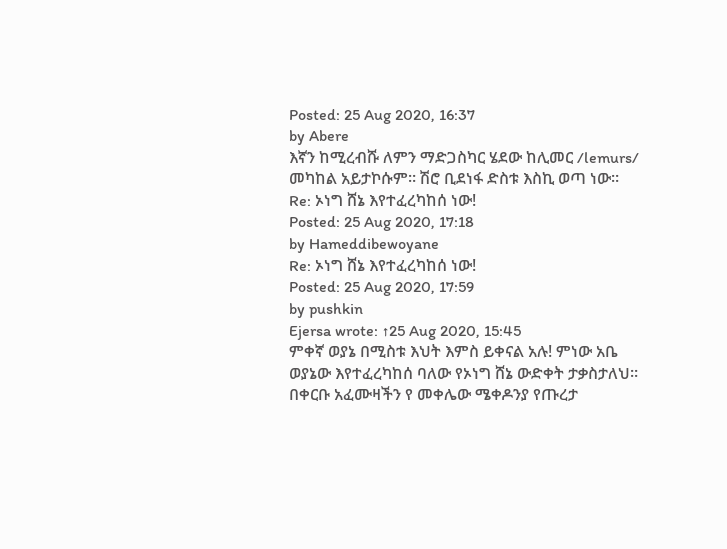Posted: 25 Aug 2020, 16:37
by Abere
እኛን ከሚረብሹ ለምን ማድጋስካር ሄደው ከሊመር /lemurs/ መካከል አይታኮሱም። ሽሮ ቢደነፋ ድስቱ እስኪ ወጣ ነው።
Re: ኦነግ ሸኔ እየተፈረካከሰ ነው!
Posted: 25 Aug 2020, 17:18
by Hameddibewoyane
Re: ኦነግ ሸኔ እየተፈረካከሰ ነው!
Posted: 25 Aug 2020, 17:59
by pushkin
Ejersa wrote: ↑25 Aug 2020, 15:45
ምቀኛ ወያኔ በሚስቱ እህት እምስ ይቀናል አሉ! ምነው አቤ ወያኔው እየተፈረካከሰ ባለው የኦነግ ሸኔ ውድቀት ታቃስታለህ። በቀርቡ አፈሙዛችን የ መቀሌው ሜቀዶንያ የጡረታ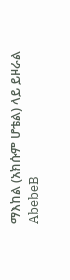ማእከል (አክሱም ሆቴል) ላይ ይዞራል
AbebeB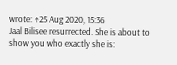wrote: ↑25 Aug 2020, 15:36
Jaal Bilisee resurrected. She is about to show you who exactly she is: